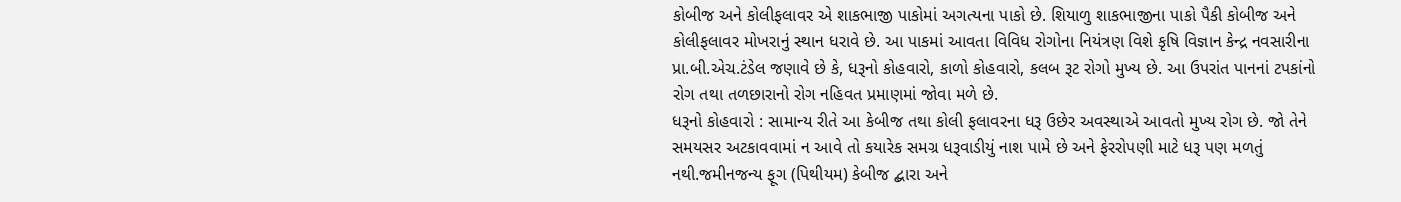કોબીજ અને કોલીફલાવર એ શાકભાજી પાકોમાં અગત્યના પાકો છે. શિયાળુ શાકભાજીના પાકો પૈકી કોબીજ અને કોલીફલાવર મોખરાનું સ્થાન ધરાવે છે. આ પાકમાં આવતા વિવિધ રોગોના નિયંત્રણ વિશે કૃષિ વિજ્ઞાન કેન્દ્ર નવસારીના પ્રા.બી.એચ.ટંડેલ જણાવે છે કે, ધરૂનો કોહવારો, કાળો કોહવારો, કલબ રૂટ રોગો મુખ્ય છે. આ ઉપરાંત પાનનાં ટપકાંનો રોગ તથા તળછારાનો રોગ નહિવત પ્રમાણમાં જોવા મળે છે.
ધરૂનો કોહવારો : સામાન્ય રીતે આ કેબીજ તથા કોલી ફલાવરના ધરૂ ઉછેર અવસ્થાએ આવતો મુખ્ય રોગ છે. જો તેને સમયસર અટકાવવામાં ન આવે તો કયારેક સમગ્ર ધરૂવાડીયું નાશ પામે છે અને ફેરરોપણી માટે ધરૂ પણ મળતું નથી.જમીનજન્ય ફૂગ (પિથીયમ) કેબીજ દ્બારા અને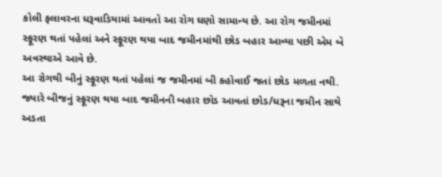કોલી ફલાવરના ધરૂવાડિયામાં આવતો આ રોગ ઘણો સામાન્ય છે. આ રોગ જમીનમાં સ્ફૂરણ થતાં પહેલાં અને સ્ફૂરણ થયા બાદ જમીનમાંથી છોડ બહાર આવ્યા પછી એમ બે અવસ્થાએ આવે છે.
આ રોગથી બીનું સ્ફૂરણ થતાં પહેલાં જ જમીનમાં બી કહોવાઈ જતાં છોડ મળતા નથી. જ્યારે બીજનું સ્ફૂરણ થયા બાદ જમીનની બહાર છોડ આવતાં છોડ/ધરૂના જમીન સાથે અડતા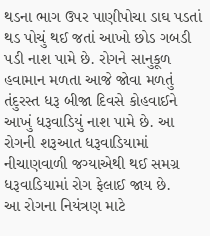થડના ભાગ ઉપર પાણીપોચા ડાઘ પડતાં થડ પોચું થઈ જતાં આખો છોડ ગબડી પડી નાશ પામે છે. રોગને સાનુકૂળ હવામાન મળતા આજે જોવા મળતું તંદુરસ્ત ધરૂ બીજા દિવસે કોહવાઈને આખું ધરૂવાડિયું નાશ પામે છે. આ રોગની શરૂઆત ધરૂવાડિયામાં નીચાણવાળી જગ્યાએથી થઈ સમગ્ર ધરૂવાડિયામાં રોગ ફેલાઈ જાય છે.
આ રોગના નિયંત્રણ માટે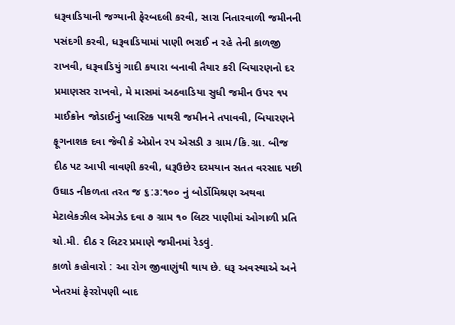ધરૂવાડિયાની જગ્યાની ફેરબદલી કરવી, સારા નિતારવાળી જમીનની પસંદગી કરવી, ધરૂવાડિયામાં પાણી ભરાઈ ન રહે તેની કાળજી રાખવી, ધરૂવાડિયું ગાદી કયારા બનાવી તૈયાર કરી બિયારણનો દર પ્રમાણસર રાખવો, મે માસમાં અઠવાડિયા સુધી જમીન ઉપર ૧પ માઈક્રોન જોડાઈનું પ્લાસ્ટિક પાથરી જમીનને તપાવવી, બિયારણને ફૂગનાશક દવા જેવી કે એપ્રોન રપ એસડી ૩ ગ્રામ/કિ.ગ્રા. બીજ દીઠ પટ આપી વાવણી કરવી, ધરૂઉછેર દરમયાન સતત વરસાદ પછી ઉઘાડ નીકળતા તરત જ ૬:૩:૧૦૦ નું બોર્ડોમિશ્રણ અથવા મેટાલેકઝીલ એમઝેડ દવા ૭ ગ્રામ ૧૦ લિટર પાણીમાં ઓગાળી પ્રતિ ચો.મી. દીઠ ર લિટર પ્રમાણે જમીનમાં રેડવું.
કાળો કહોવારો : આ રોગ જીવાણુંથી થાય છે. ધરૂ અવસ્થાએ અને ખેતરમાં ફેરરોપણી બાદ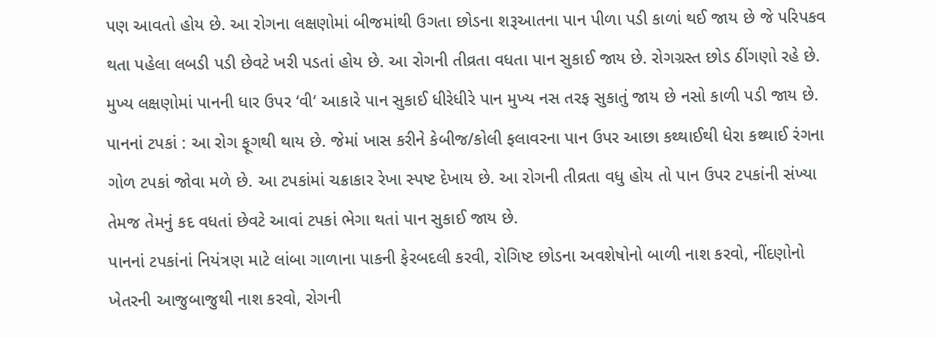પણ આવતો હોય છે. આ રોગના લક્ષણોમાં બીજમાંથી ઉગતા છોડના શરૂઆતના પાન પીળા પડી કાળાં થઈ જાય છે જે પરિપકવ થતા પહેલા લબડી પડી છેવટે ખરી પડતાં હોય છે. આ રોગની તીવ્રતા વધતા પાન સુકાઈ જાય છે. રોગગ્રસ્ત છોડ ઠીંગણો રહે છે. મુખ્ય લક્ષણોમાં પાનની ધાર ઉપર ‘વી‘ આકારે પાન સુકાઈ ધીરેધીરે પાન મુખ્ય નસ તરફ સુકાતું જાય છે નસો કાળી પડી જાય છે.
પાનનાં ટપકાં : આ રોગ ફૂગથી થાય છે. જેમાં ખાસ કરીને કેબીજ/કોલી ફલાવરના પાન ઉપર આછા કથ્થાઈથી ધેરા કથ્થાઈ રંગના ગોળ ટપકાં જોવા મળે છે. આ ટપકાંમાં ચક્રાકાર રેખા સ્પષ્ટ દેખાય છે. આ રોગની તીવ્રતા વધુ હોય તો પાન ઉપર ટપકાંની સંખ્યા તેમજ તેમનું કદ વધતાં છેવટે આવાં ટપકાં ભેગા થતાં પાન સુકાઈ જાય છે.
પાનનાં ટપકાંનાં નિયંત્રણ માટે લાંબા ગાળાના પાકની ફેરબદલી કરવી, રોગિષ્ટ છોડના અવશેષોનો બાળી નાશ કરવો, નીંદણોનો ખેતરની આજુબાજુથી નાશ કરવો, રોગની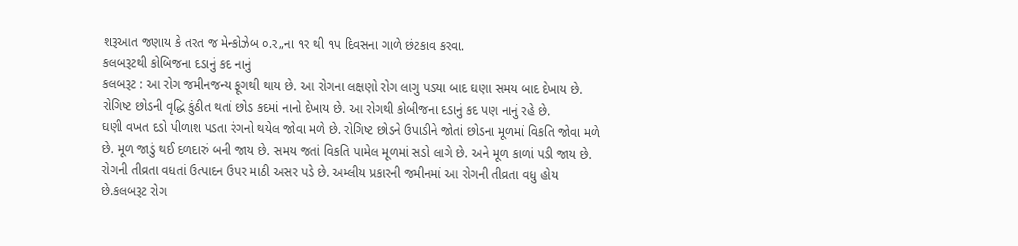શરૂઆત જણાય કે તરત જ મેન્કોઝેબ ૦.ર„ના ૧ર થી ૧પ દિવસના ગાળે છંટકાવ કરવા.
કલબરૂટથી કોબિજના દડાનું કદ નાનું
કલબરૂટ : આ રોગ જમીનજન્ય ફૂગથી થાય છે. આ રોગના લક્ષણો રોગ લાગુ પડયા બાદ ઘણા સમય બાદ દેખાય છે. રોગિષ્ટ છોડની વૃદ્ધિ કુંઠીત થતાં છોડ કદમાં નાનો દેખાય છે. આ રોગથી કોબીજના દડાનું કદ પણ નાનું રહે છે.
ઘણી વખત દડો પીળાશ પડતા રંગનો થયેલ જોવા મળે છે. રોગિષ્ટ છોડને ઉપાડીને જોતાં છોડના મૂળમાં વિકતિ જોવા મળે છે. મૂળ જાડું થઈ દળદારું બની જાય છે. સમય જતાં વિકતિ પામેલ મૂળમાં સડો લાગે છે. અને મૂળ કાળાં પડી જાય છે. રોગની તીવ્રતા વધતાં ઉત્પાદન ઉપર માઠી અસર પડે છે. અમ્લીય પ્રકારની જમીનમાં આ રોગની તીવ્રતા વધુ હોય છે.કલબરૂટ રોગ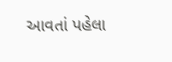આવતાં પહેલા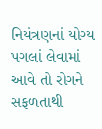નિયંત્રણનાં યોગ્ય પગલાં લેવામાં આવે તો રોગને સફળતાથી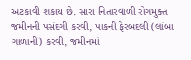અટકાવી શકાય છે. સારા નિતારવાળી રોગમુક્ત જમીનની પસંદગી કરવી, પાકની ફેરબદલી (લાંબા ગાળાની) કરવી, જમીનમાં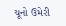ચૂનો ઉમેરી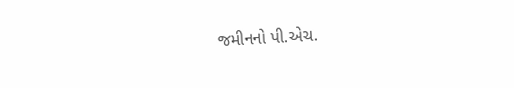જમીનનો પી.એચ.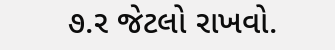૭.ર જેટલો રાખવો.